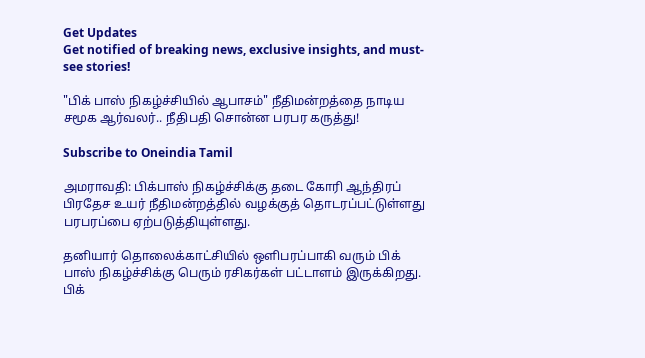Get Updates
Get notified of breaking news, exclusive insights, and must-see stories!

"பிக் பாஸ் நிகழ்ச்சியில் ஆபாசம்" நீதிமன்றத்தை நாடிய சமூக ஆர்வலர்.. நீதிபதி சொன்ன பரபர கருத்து!

Subscribe to Oneindia Tamil

அமராவதி: பிக்பாஸ் நிகழ்ச்சிக்கு தடை கோரி ஆந்திரப் பிரதேச உயர் நீதிமன்றத்தில் வழக்குத் தொடரப்பட்டுள்ளது பரபரப்பை ஏற்படுத்தியுள்ளது.

தனியார் தொலைக்காட்சியில் ஒளிபரப்பாகி வரும் பிக் பாஸ் நிகழ்ச்சிக்கு பெரும் ரசிகர்கள் பட்டாளம் இருக்கிறது. பிக்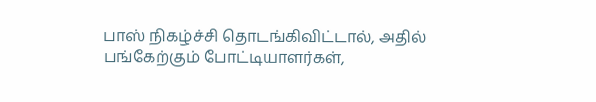பாஸ் நிகழ்ச்சி தொடங்கிவிட்டால், அதில் பங்கேற்கும் போட்டியாளர்கள்,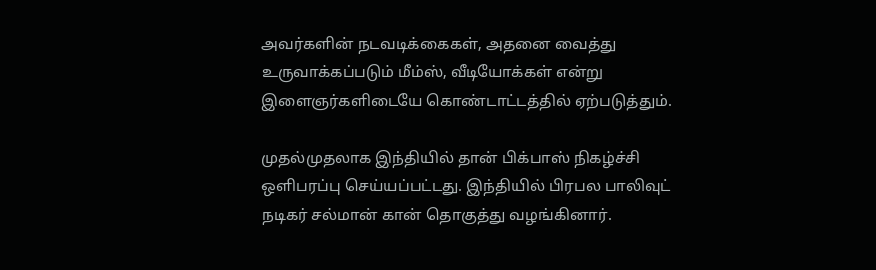அவர்களின் நடவடிக்கைகள், அதனை வைத்து உருவாக்கப்படும் மீம்ஸ், வீடியோக்கள் என்று இளைஞர்களிடையே கொண்டாட்டத்தில் ஏற்படுத்தும்.

முதல்முதலாக இந்தியில் தான் பிக்பாஸ் நிகழ்ச்சி ஒளிபரப்பு செய்யப்பட்டது. இந்தியில் பிரபல பாலிவுட் நடிகர் சல்மான் கான் தொகுத்து வழங்கினார்.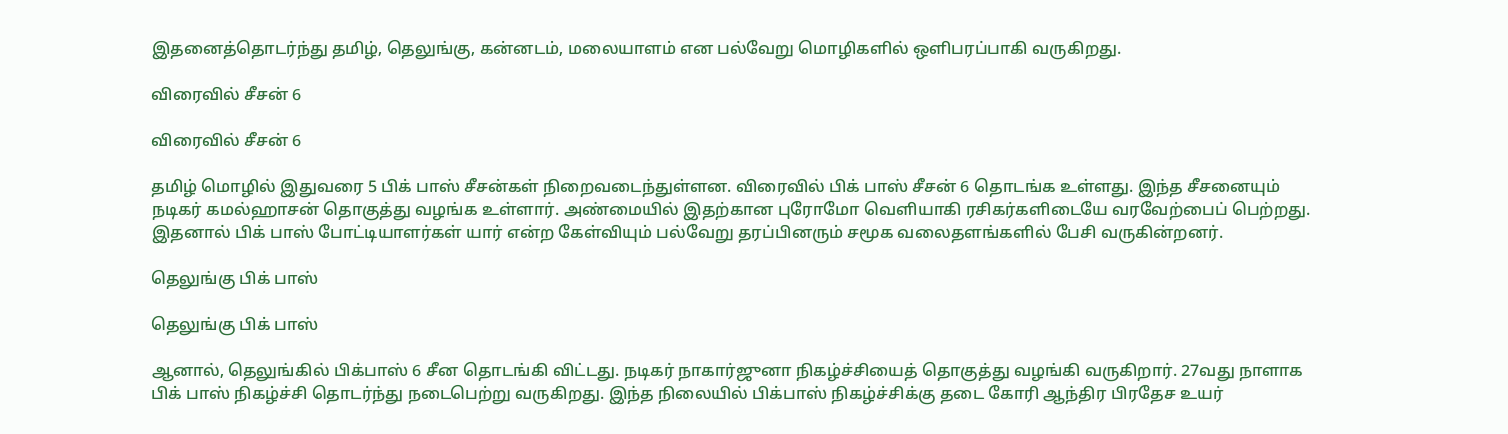இதனைத்தொடர்ந்து தமிழ், தெலுங்கு, கன்னடம், மலையாளம் என பல்வேறு மொழிகளில் ஒளிபரப்பாகி வருகிறது.

விரைவில் சீசன் 6

விரைவில் சீசன் 6

தமிழ் மொழில் இதுவரை 5 பிக் பாஸ் சீசன்கள் நிறைவடைந்துள்ளன. விரைவில் பிக் பாஸ் சீசன் 6 தொடங்க உள்ளது. இந்த சீசனையும் நடிகர் கமல்ஹாசன் தொகுத்து வழங்க உள்ளார். அண்மையில் இதற்கான புரோமோ வெளியாகி ரசிகர்களிடையே வரவேற்பைப் பெற்றது. இதனால் பிக் பாஸ் போட்டியாளர்கள் யார் என்ற கேள்வியும் பல்வேறு தரப்பினரும் சமூக வலைதளங்களில் பேசி வருகின்றனர்.

தெலுங்கு பிக் பாஸ்

தெலுங்கு பிக் பாஸ்

ஆனால், தெலுங்கில் பிக்பாஸ் 6 சீன தொடங்கி விட்டது. நடிகர் நாகார்ஜுனா நிகழ்ச்சியைத் தொகுத்து வழங்கி வருகிறார். 27வது நாளாக பிக் பாஸ் நிகழ்ச்சி தொடர்ந்து நடைபெற்று வருகிறது. இந்த நிலையில் பிக்பாஸ் நிகழ்ச்சிக்கு தடை கோரி ஆந்திர பிரதேச உயர்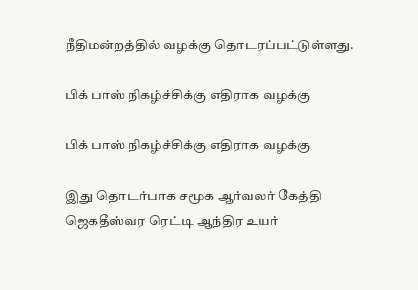நீதிமன்றத்தில் வழக்கு தொடரப்பட்டுள்ளது.

பிக் பாஸ் நிகழ்ச்சிக்கு எதிராக வழக்கு

பிக் பாஸ் நிகழ்ச்சிக்கு எதிராக வழக்கு

இது தொடர்பாக சமூக ஆர்வலர் கேத்தி ஜெகதீஸ்வர ரெட்டி ஆந்திர உயர்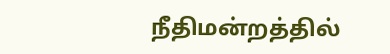நீதிமன்றத்தில்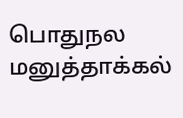பொதுநல மனுத்தாக்கல்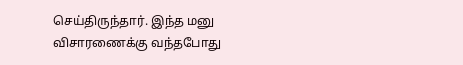செய்திருந்தார். இந்த மனு விசாரணைக்கு வந்தபோது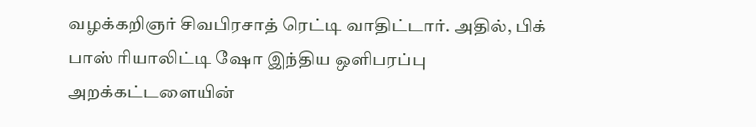வழக்கறிஞர் சிவபிரசாத் ரெட்டி வாதிட்டார். அதில், பிக் பாஸ் ரியாலிட்டி ஷோ இந்திய ஒளிபரப்பு அறக்கட்டளையின்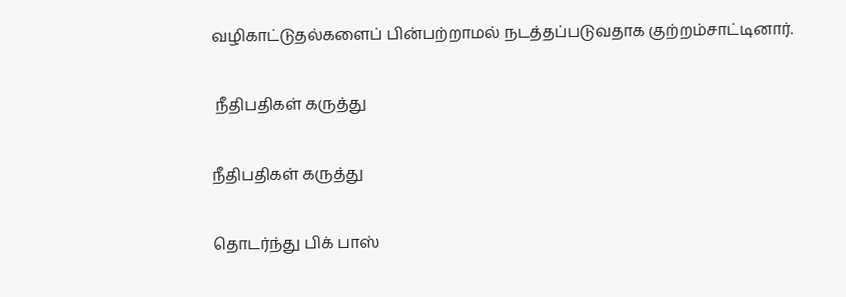வழிகாட்டுதல்களைப் பின்பற்றாமல் நடத்தப்படுவதாக குற்றம்சாட்டினார்.

 நீதிபதிகள் கருத்து

நீதிபதிகள் கருத்து

தொடர்ந்து பிக் பாஸ்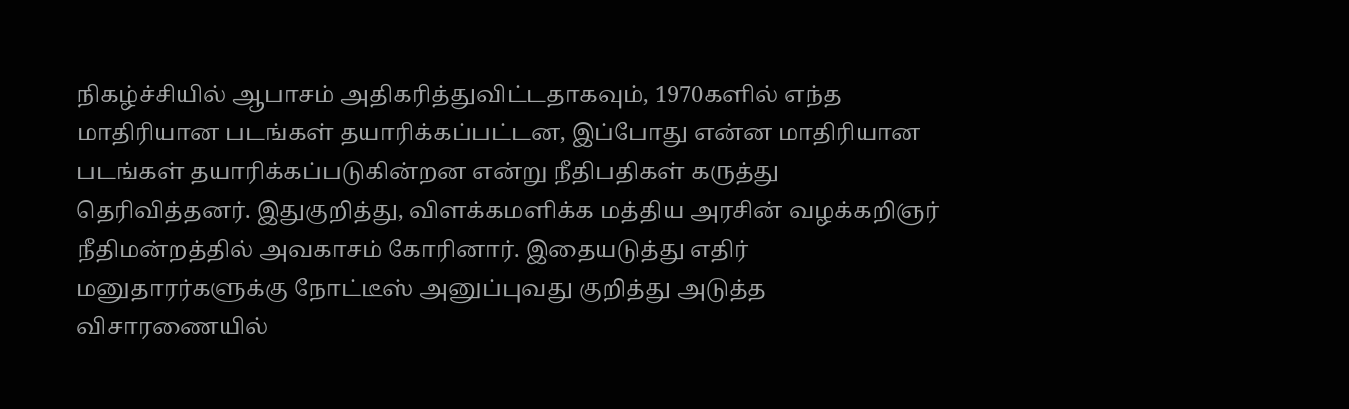நிகழ்ச்சியில் ஆபாசம் அதிகரித்துவிட்டதாகவும், 1970களில் எந்த மாதிரியான படங்கள் தயாரிக்கப்பட்டன, இப்போது என்ன மாதிரியான படங்கள் தயாரிக்கப்படுகின்றன என்று நீதிபதிகள் கருத்து தெரிவித்தனர். இதுகுறித்து, விளக்கமளிக்க மத்திய அரசின் வழக்கறிஞர் நீதிமன்றத்தில் அவகாசம் கோரினார். இதையடுத்து எதிர் மனுதாரர்களுக்கு நோட்டீஸ் அனுப்புவது குறித்து அடுத்த விசாரணையில்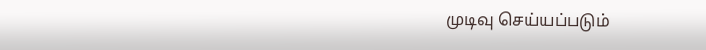முடிவு செய்யப்படும்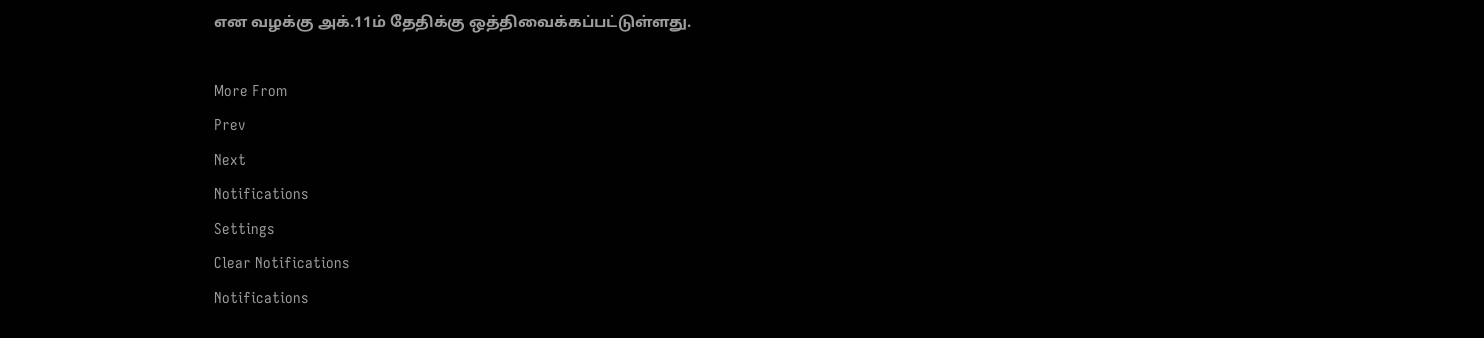என வழக்கு அக்.11ம் தேதிக்கு ஒத்திவைக்கப்பட்டுள்ளது.

More From
Prev
Next
Notifications
Settings
Clear Notifications
Notifications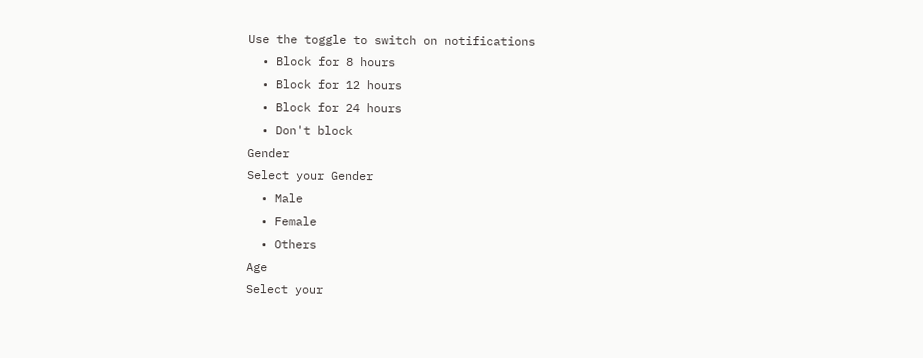Use the toggle to switch on notifications
  • Block for 8 hours
  • Block for 12 hours
  • Block for 24 hours
  • Don't block
Gender
Select your Gender
  • Male
  • Female
  • Others
Age
Select your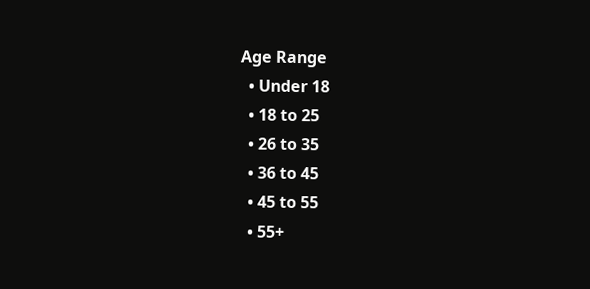Age Range
  • Under 18
  • 18 to 25
  • 26 to 35
  • 36 to 45
  • 45 to 55
  • 55+